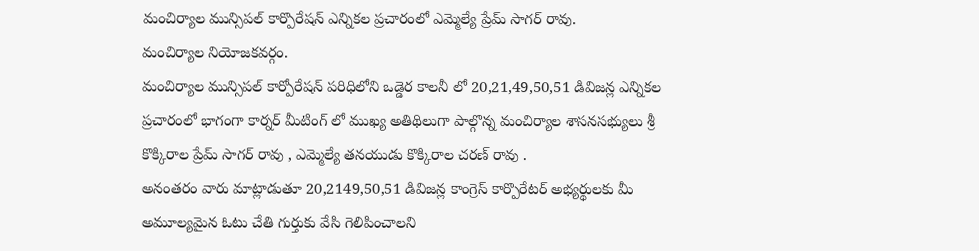మంచిర్యాల మున్సిపల్ కార్పొరేషన్ ఎన్నికల ప్రచారంలో ఎమ్మెల్యే ప్రేమ్ సాగర్ రావు.
మంచిర్యాల నియోజకవర్గం.
మంచిర్యాల మున్సిపల్ కార్పోరేషన్ పరిధిలోని ఒడ్డెర కాలనీ లో 20,21,49,50,51 డివిజన్ల ఎన్నికల ప్రచారంలో భాగంగా కార్నర్ మీటింగ్ లో ముఖ్య అతిథిలుగా పాల్గొన్న మంచిర్యాల శాసనసభ్యులు శ్రీ కొక్కిరాల ప్రేమ్ సాగర్ రావు , ఎమ్మెల్యే తనయుడు కొక్కిరాల చరణ్ రావు .
అనంతరం వారు మాట్లాడుతూ 20,2149,50,51 డివిజన్ల కాంగ్రెస్ కార్పొరేటర్ అభ్యర్థులకు మీ అమూల్యమైన ఓటు చేతి గుర్తుకు వేసి గెలిపించాలని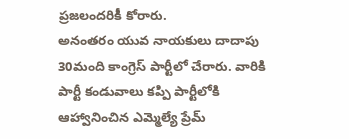ప్రజలందరికీ కోరారు.
అనంతరం యువ నాయకులు దాదాపు 30మంది కాంగ్రెస్ పార్టీలో చేరారు. వారికి పార్టీ కండువాలు కప్పి పార్టీలోకి ఆహ్వానించిన ఎమ్మెల్యే ప్రేమ్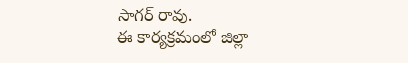సాగర్ రావు.
ఈ కార్యక్రమంలో జిల్లా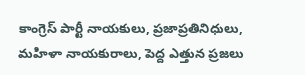కాంగ్రెస్ పార్టీ నాయకులు, ప్రజాప్రతినిధులు, మహిళా నాయకురాలు, పెద్ద ఎత్తున ప్రజలు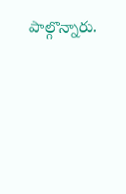పాల్గొన్నారు.